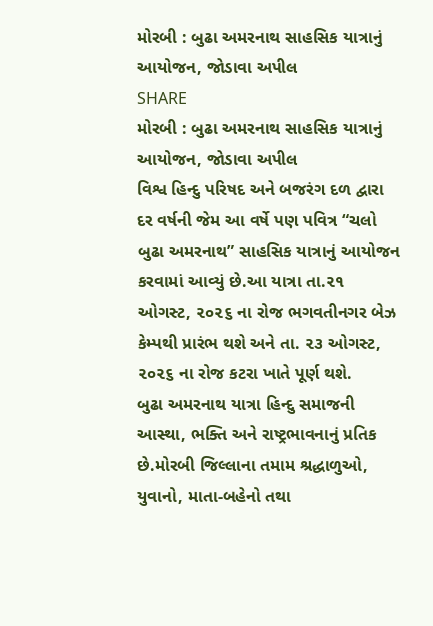મોરબી : બુઢા અમરનાથ સાહસિક યાત્રાનું આયોજન, જોડાવા અપીલ
SHARE
મોરબી : બુઢા અમરનાથ સાહસિક યાત્રાનું આયોજન, જોડાવા અપીલ
વિશ્વ હિન્દુ પરિષદ અને બજરંગ દળ દ્વારા દર વર્ષની જેમ આ વર્ષે પણ પવિત્ર “ચલો બુઢા અમરનાથ” સાહસિક યાત્રાનું આયોજન કરવામાં આવ્યું છે.આ યાત્રા તા.૨૧ ઓગસ્ટ, ૨૦૨૬ ના રોજ ભગવતીનગર બેઝ કેમ્પથી પ્રારંભ થશે અને તા. ૨૩ ઓગસ્ટ, ૨૦૨૬ ના રોજ કટરા ખાતે પૂર્ણ થશે.
બુઢા અમરનાથ યાત્રા હિન્દુ સમાજની આસ્થા, ભક્તિ અને રાષ્ટ્રભાવનાનું પ્રતિક છે.મોરબી જિલ્લાના તમામ શ્રદ્ધાળુઓ, યુવાનો, માતા-બહેનો તથા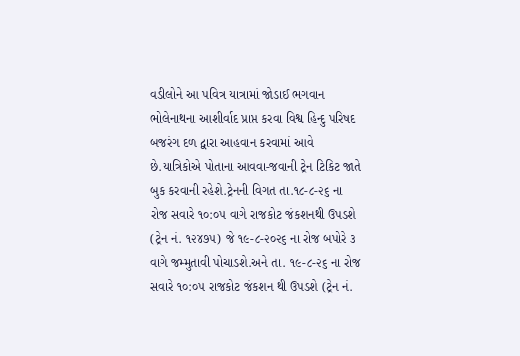વડીલોને આ પવિત્ર યાત્રામાં જોડાઈ ભગવાન ભોલેનાથના આશીર્વાદ પ્રાપ્ત કરવા વિશ્વ હિન્દુ પરિષદ બજરંગ દળ દ્વારા આહવાન કરવામાં આવે છે.યાત્રિકોએ પોતાના આવવા-જવાની ટ્રેન ટિકિટ જાતે બુક કરવાની રહેશે.ટ્રેનની વિગત તા.૧૮-૮-૨૬ ના રોજ સવારે ૧૦:૦૫ વાગે રાજકોટ જંકશનથી ઉપડશે (ટ્રેન નં. ૧૨૪૭૫) જે ૧૯-૮-૨૦૨૬ ના રોજ બપોરે ૩ વાગે જમ્મુતાવી પોચાડશે.અને તા. ૧૯-૮-૨૬ ના રોજ સવારે ૧૦:૦૫ રાજકોટ જંકશન થી ઉપડશે (ટ્રેન નં.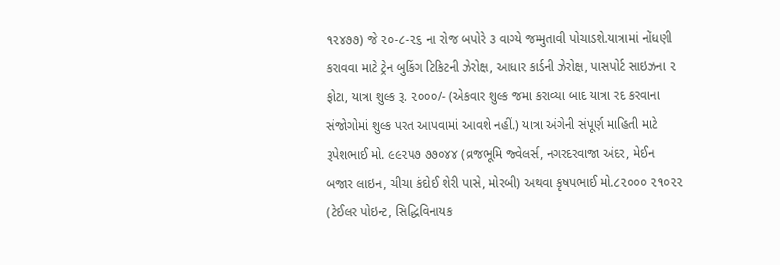૧૨૪૭૭) જે ૨૦-૮-૨૬ ના રોજ બપોરે ૩ વાગ્યે જમ્મુતાવી પોચાડશે.યાત્રામાં નોંધણી કરાવવા માટે ટ્રેન બુકિંગ ટિકિટની ઝેરોક્ષ, આધાર કાર્ડની ઝેરોક્ષ, પાસપોર્ટ સાઇઝના ૨ ફોટા, યાત્રા શુલ્ક રૂ. ૨૦૦૦/- (એકવાર શુલ્ક જમા કરાવ્યા બાદ યાત્રા રદ કરવાના સંજોગોમાં શુલ્ક પરત આપવામાં આવશે નહીં.) યાત્રા અંગેની સંપૂર્ણ માહિતી માટે રૂપેશભાઈ મો. ૯૯૨૫૭ ૭૭૦૪૪ (વ્રજભૂમિ જ્વેલર્સ, નગરદરવાજા અંદર, મેઈન બજાર લાઇન, ચીચા કંદોઈ શેરી પાસે, મોરબી) અથવા કૃષપભાઈ મો.૮૨૦૦૦ ૨૧૦૨૨ (ટેઈલર પોઇન્ટ, સિદ્ધિવિનાયક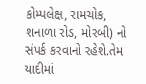કોમ્પલેક્ષ, રામચોક, શનાળા રોડ, મોરબી) નો સંપર્ક કરવાનો રહેશે.તેમ યાદીમાં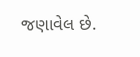જણાવેલ છે.